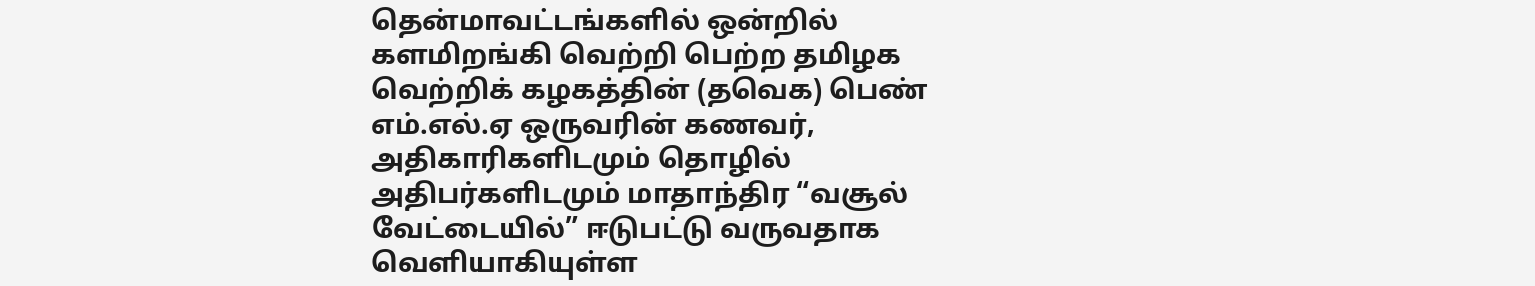தென்மாவட்டங்களில் ஒன்றில் களமிறங்கி வெற்றி பெற்ற தமிழக வெற்றிக் கழகத்தின் (தவெக) பெண் எம்.எல்.ஏ ஒருவரின் கணவர், அதிகாரிகளிடமும் தொழில் அதிபர்களிடமும் மாதாந்திர “வசூல் வேட்டையில்” ஈடுபட்டு வருவதாக வெளியாகியுள்ள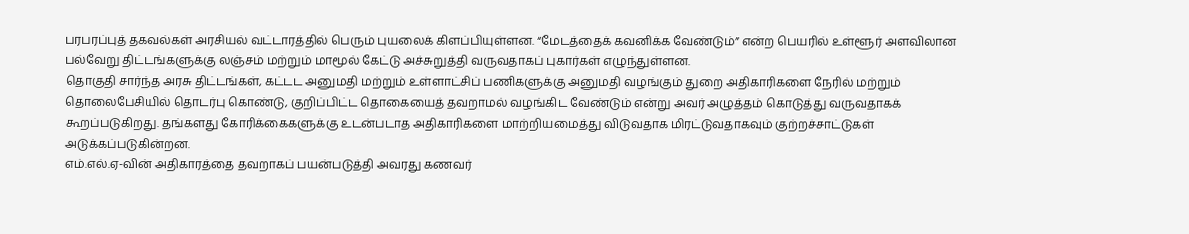பரபரப்புத் தகவல்கள் அரசியல் வட்டாரத்தில் பெரும் புயலைக் கிளப்பியுள்ளன. “மேடத்தைக் கவனிக்க வேண்டும்” என்ற பெயரில் உள்ளூர் அளவிலான பல்வேறு திட்டங்களுக்கு லஞ்சம் மற்றும் மாமூல் கேட்டு அச்சுறுத்தி வருவதாகப் புகார்கள் எழுந்துள்ளன.
தொகுதி சார்ந்த அரசு திட்டங்கள், கட்டட அனுமதி மற்றும் உள்ளாட்சிப் பணிகளுக்கு அனுமதி வழங்கும் துறை அதிகாரிகளை நேரில் மற்றும் தொலைபேசியில் தொடர்பு கொண்டு, குறிப்பிட்ட தொகையைத் தவறாமல் வழங்கிட வேண்டும் என்று அவர் அழுத்தம் கொடுத்து வருவதாகக் கூறப்படுகிறது. தங்களது கோரிக்கைகளுக்கு உடன்படாத அதிகாரிகளை மாற்றியமைத்து விடுவதாக மிரட்டுவதாகவும் குற்றச்சாட்டுகள் அடுக்கப்படுகின்றன.
எம்.எல்.ஏ-வின் அதிகாரத்தை தவறாகப் பயன்படுத்தி அவரது கணவர்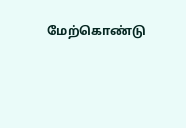மேற்கொண்டு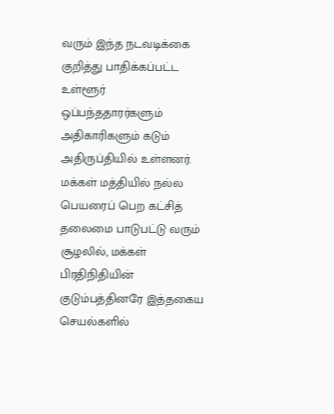வரும் இந்த நடவடிக்கை குறித்து பாதிக்கப்பட்ட உள்ளூர் ஒப்பந்ததாரர்களும் அதிகாரிகளும் கடும் அதிருப்தியில் உள்ளனர். மக்கள் மத்தியில் நல்ல பெயரைப் பெற கட்சித் தலைமை பாடுபட்டு வரும் சூழலில், மக்கள் பிரதிநிதியின் குடும்பத்தினரே இத்தகைய செயல்களில்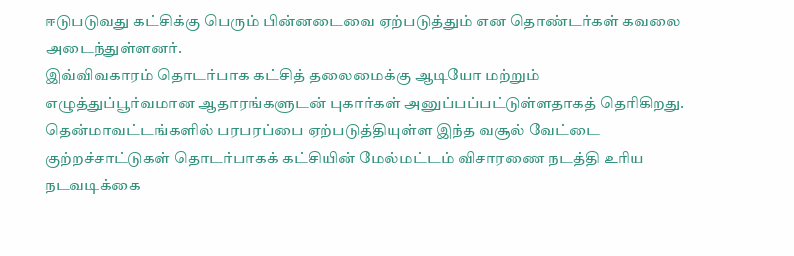ஈடுபடுவது கட்சிக்கு பெரும் பின்னடைவை ஏற்படுத்தும் என தொண்டர்கள் கவலை அடைந்துள்ளனர்.
இவ்விவகாரம் தொடர்பாக கட்சித் தலைமைக்கு ஆடியோ மற்றும் எழுத்துப்பூர்வமான ஆதாரங்களுடன் புகார்கள் அனுப்பப்பட்டுள்ளதாகத் தெரிகிறது. தென்மாவட்டங்களில் பரபரப்பை ஏற்படுத்தியுள்ள இந்த வசூல் வேட்டை குற்றச்சாட்டுகள் தொடர்பாகக் கட்சியின் மேல்மட்டம் விசாரணை நடத்தி உரிய நடவடிக்கை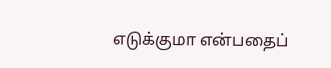எடுக்குமா என்பதைப்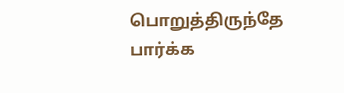பொறுத்திருந்தே பார்க்க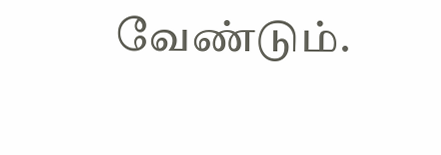வேண்டும்.